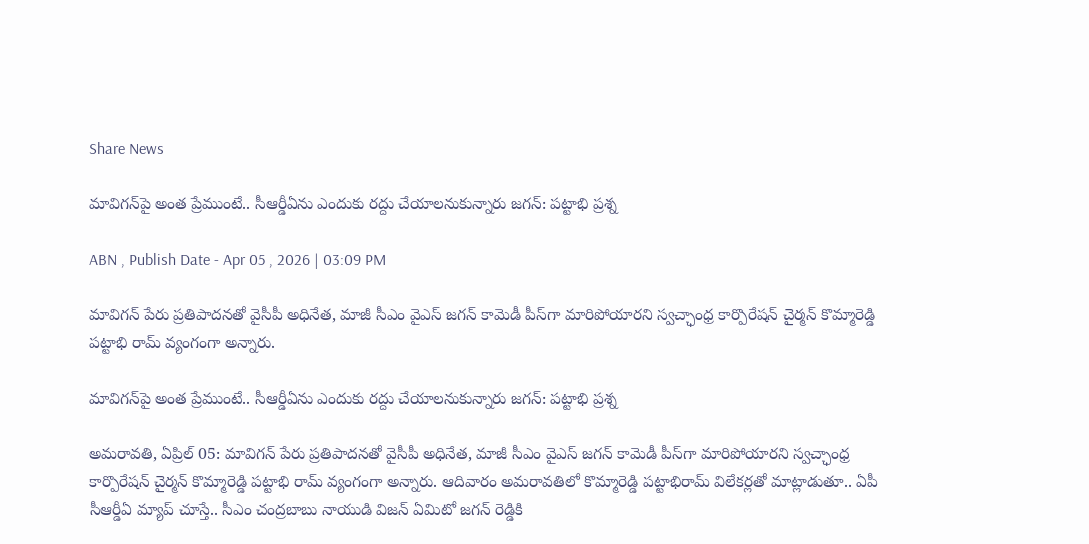Share News

మావిగన్‌పై అంత ప్రేముంటే.. సీఆర్డీఏను ఎందుకు రద్దు చేయాలనుకున్నారు జగన్: పట్టాభి ప్రశ్న

ABN , Publish Date - Apr 05 , 2026 | 03:09 PM

మావిగన్ పేరు ప్రతిపాదనతో వైసీపీ అధినేత, మాజీ సీఎం వైఎస్ జగన్ కామెడీ పీస్‌గా మారిపోయారని స్వచ్ఛాంధ్ర కార్పొరేషన్ చైర్మన్ కొమ్మారెడ్డి పట్టాభి రామ్ వ్యంగంగా అన్నారు.

మావిగన్‌పై అంత ప్రేముంటే.. సీఆర్డీఏను ఎందుకు రద్దు చేయాలనుకున్నారు జగన్: పట్టాభి ప్రశ్న

అమరావతి, ఏప్రిల్ 05: మావిగన్ పేరు ప్రతిపాదనతో వైసీపీ అధినేత, మాజీ సీఎం వైఎస్ జగన్ కామెడీ పీస్‌గా మారిపోయారని స్వచ్ఛాంధ్ర కార్పొరేషన్ చైర్మన్ కొమ్మారెడ్డి పట్టాభి రామ్ వ్యంగంగా అన్నారు. ఆదివారం అమరావతిలో కొమ్మారెడ్డి పట్టాభిరామ్ విలేకర్లతో మాట్లాడుతూ.. ఏపీ సీఆర్డీఏ మ్యాప్ చూస్తే.. సీఎం చంద్రబాబు నాయుడి విజన్ ఏమిటో జగన్ రెడ్డికి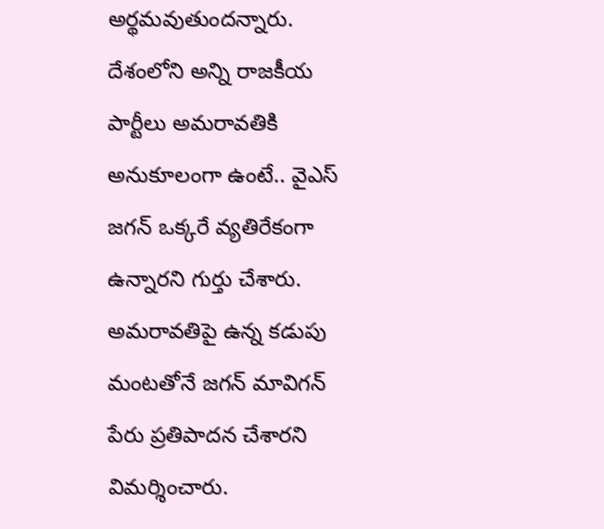అర్థమవుతుందన్నారు. దేశంలోని అన్ని రాజకీయ పార్టీలు అమరావతికి అనుకూలంగా ఉంటే.. వైఎస్ జగన్ ఒక్కరే వ్యతిరేకంగా ఉన్నారని గుర్తు చేశారు. అమరావతిపై ఉన్న కడుపు మంటతోనే జగన్ మావిగన్ పేరు ప్రతిపాదన చేశారని విమర్శించారు.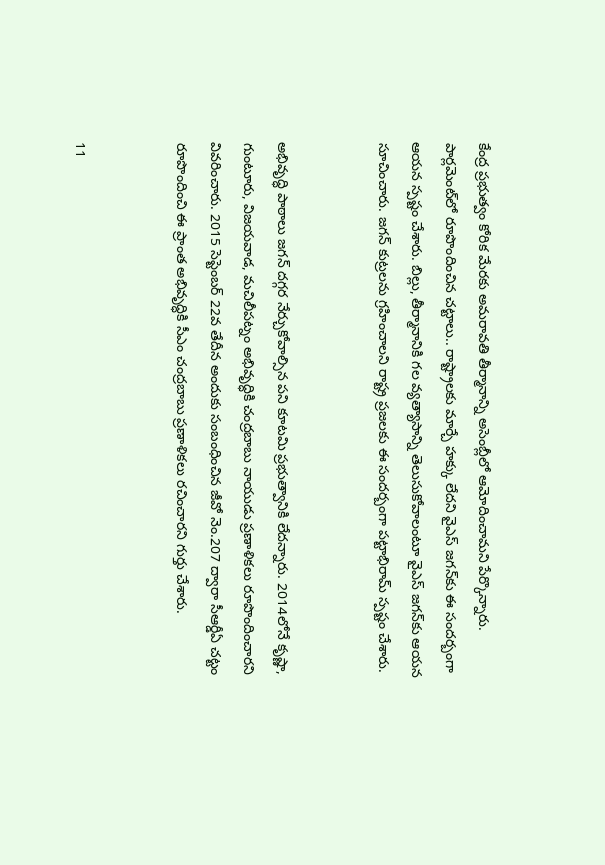కేంద్ర ప్రభుత్వం కోరిక మేరకు అమరావతి తీర్మానాన్ని అసెంబ్లీలో ఆమోదించామని పేర్కొన్నారు. పార్లమెంట్‌లో రూపొందించిన చట్టాలు.. రాష్ట్రాలకు మార్చే హక్కు లేదని వైఎస్ జగన్‌కు ఈ సందర్బంగా ఆయన స్పష్టం చేశారు. బిల్లు, తీర్మానానికి గల వ్యత్యాసాన్ని తెలుసుకోవాలంటూ వైఎస్ జగన్‌కు ఆయన సూచించారు. జగన్ కుట్రలను గ్రహించాలని రాష్ట్ర ప్రజలకు ఈ సందర్బంగా పట్టాభిరామ్ స్పష్టం చేశారు.


అభివృద్ధి పాఠాలు జగన్ దగ్గర నేర్చుకోవాల్సిన పని కూటమి ప్రభుత్వానికి లేదన్నారు. 2014లోనే కృష్ణా, గుంటూరు, విజయవాడ, మచిలీపట్నం అభివృద్ధికి చంద్రబాబు నాయుడు ప్రణాళికలు రూపొందించారని వివరించారు. 2015 సెప్టెంబర్ 22వ తేదీన అందుకు సంబంధించిన జీవో నెం.207 ద్వారా సీఆర్డీఏ చట్టం రూపొందించి ఈ ప్రాంత అభివృద్ధికి సీఎం చంద్రబాబు ప్రణాళికలు రచించారని గుర్తు చేశారు.


11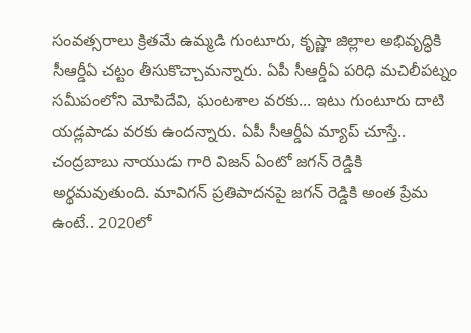సంవత్సరాలు క్రితమే ఉమ్మడి గుంటూరు, కృష్ణా జిల్లాల అభివృద్ధికి సీఆర్డీఏ చట్టం తీసుకొచ్చామన్నారు. ఏపీ సీఆర్డీఏ పరిధి మచిలీపట్నం సమీపంలోని మోపిదేవి, ఘంటశాల వరకు... ఇటు గుంటూరు దాటి యడ్లపాడు వరకు ఉందన్నారు. ఏపీ సీఆర్డీఏ మ్యాప్ చూస్తే.. చంద్రబాబు నాయుడు గారి విజన్ ఏంటో జగన్ రెడ్డికి అర్థమవుతుంది. మావిగన్ ప్రతిపాదనపై జగన్ రెడ్డికి అంత ప్రేమ ఉంటే.. 2020లో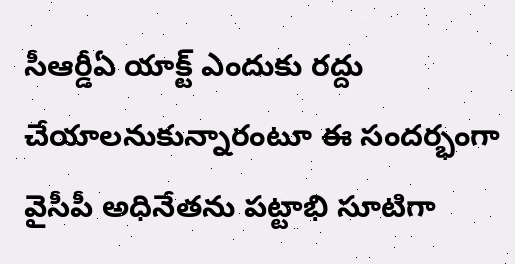సీఆర్డీఏ యాక్ట్ ఎందుకు రద్దు చేయాలనుకున్నారంటూ ఈ సందర్భంగా వైసీపీ అధినేతను పట్టాభి సూటిగా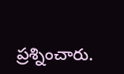ప్రశ్నించారు.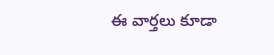ఈ వార్తలు కూడా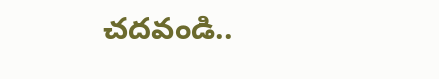చదవండి..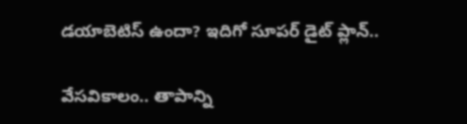డయాబెటిస్ ఉందా? ఇదిగో సూపర్ డైట్ ప్లాన్..

వేసవికాలం.. తాపాన్ని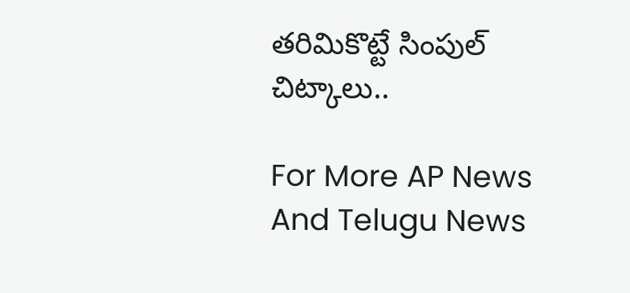తరిమికొట్టే సింపుల్ చిట్కాలు..

For More AP News And Telugu News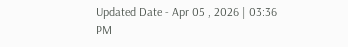Updated Date - Apr 05 , 2026 | 03:36 PM